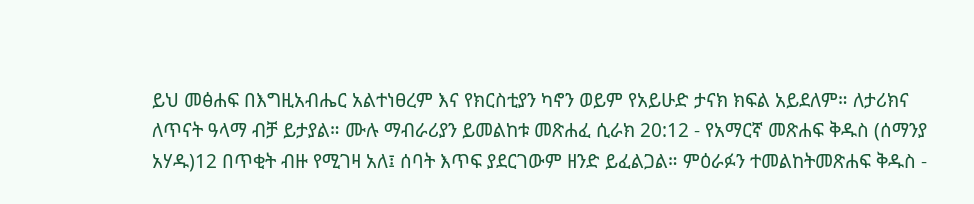ይህ መፅሐፍ በእግዚአብሔር አልተነፀረም እና የክርስቲያን ካኖን ወይም የአይሁድ ታናክ ክፍል አይደለም። ለታሪክና ለጥናት ዓላማ ብቻ ይታያል። ሙሉ ማብራሪያን ይመልከቱ መጽሐፈ ሲራክ 20:12 - የአማርኛ መጽሐፍ ቅዱስ (ሰማንያ አሃዱ)12 በጥቂት ብዙ የሚገዛ አለ፤ ሰባት እጥፍ ያደርገውም ዘንድ ይፈልጋል። ምዕራፉን ተመልከትመጽሐፍ ቅዱስ -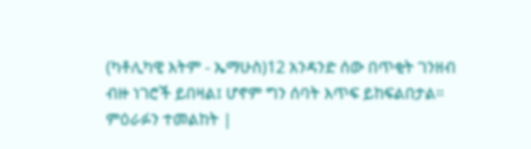(ካቶሊካዊ እትም - ኤማሁስ)12 አንዳንድ ሰው በጥቂት ገንዘብ ብዙ ነገሮች ይበዛል፤ ሆኖም ግን ሰባት እጥፍ ይከፍልበታል። ምዕራፉን ተመልከት |